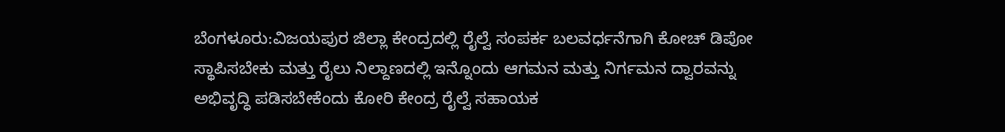ಬೆಂಗಳೂರು:ವಿಜಯಪುರ ಜಿಲ್ಲಾ ಕೇಂದ್ರದಲ್ಲಿ ರೈಲ್ವೆ ಸಂಪರ್ಕ ಬಲವರ್ಧನೆಗಾಗಿ ಕೋಚ್ ಡಿಪೋ ಸ್ಥಾಪಿಸಬೇಕು ಮತ್ತು ರೈಲು ನಿಲ್ದಾಣದಲ್ಲಿ ಇನ್ನೊಂದು ಆಗಮನ ಮತ್ತು ನಿರ್ಗಮನ ದ್ವಾರವನ್ನು ಅಭಿವೃದ್ಧಿ ಪಡಿಸಬೇಕೆಂದು ಕೋರಿ ಕೇಂದ್ರ ರೈಲ್ವೆ ಸಹಾಯಕ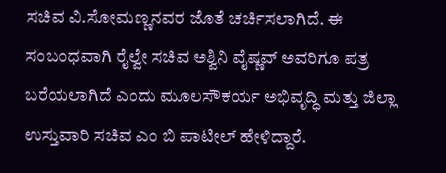ಸಚಿವ ವಿ.ಸೋಮಣ್ಣನವರ ಜೊತೆ ಚರ್ಚಿಸಲಾಗಿದೆ. ಈ ಸಂಬಂಧವಾಗಿ ರೈಲ್ವೇ ಸಚಿವ ಅಶ್ವಿನಿ ವೈಷ್ಣವ್ ಅವರಿಗೂ ಪತ್ರ ಬರೆಯಲಾಗಿದೆ ಎಂದು ಮೂಲಸೌಕರ್ಯ ಅಭಿವೃದ್ಧಿ ಮತ್ತು ಜಿಲ್ಲಾ ಉಸ್ತುವಾರಿ ಸಚಿವ ಎಂ ಬಿ ಪಾಟೀಲ್ ಹೇಳಿದ್ದಾರೆ.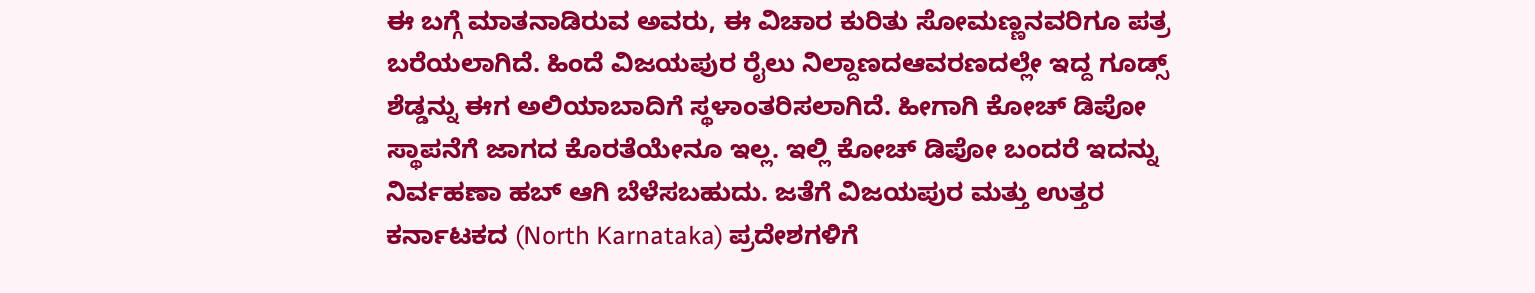ಈ ಬಗ್ಗೆ ಮಾತನಾಡಿರುವ ಅವರು, ಈ ವಿಚಾರ ಕುರಿತು ಸೋಮಣ್ಣನವರಿಗೂ ಪತ್ರ ಬರೆಯಲಾಗಿದೆ. ಹಿಂದೆ ವಿಜಯಪುರ ರೈಲು ನಿಲ್ದಾಣದಆವರಣದಲ್ಲೇ ಇದ್ದ ಗೂಡ್ಸ್ ಶೆಡ್ಡನ್ನು ಈಗ ಅಲಿಯಾಬಾದಿಗೆ ಸ್ಥಳಾಂತರಿಸಲಾಗಿದೆ. ಹೀಗಾಗಿ ಕೋಚ್ ಡಿಪೋ ಸ್ಥಾಪನೆಗೆ ಜಾಗದ ಕೊರತೆಯೇನೂ ಇಲ್ಲ. ಇಲ್ಲಿ ಕೋಚ್ ಡಿಪೋ ಬಂದರೆ ಇದನ್ನು ನಿರ್ವಹಣಾ ಹಬ್ ಆಗಿ ಬೆಳೆಸಬಹುದು. ಜತೆಗೆ ವಿಜಯಪುರ ಮತ್ತು ಉತ್ತರ ಕರ್ನಾಟಕದ (North Karnataka) ಪ್ರದೇಶಗಳಿಗೆ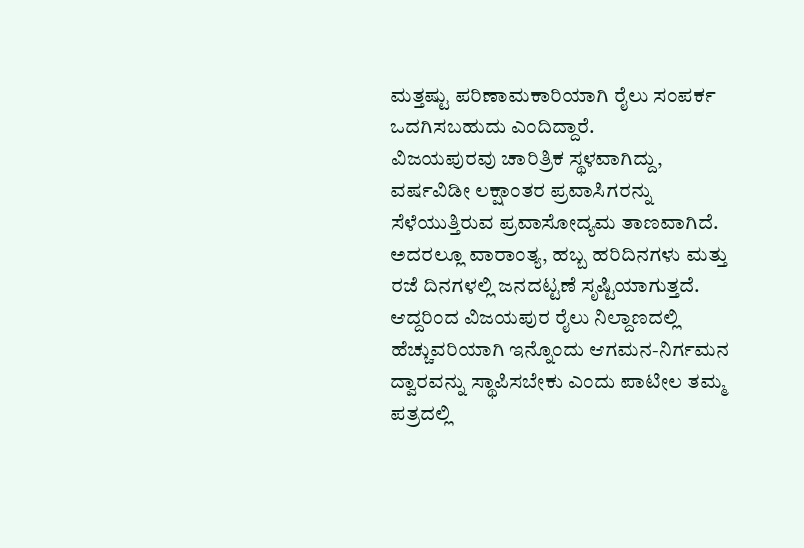ಮತ್ತಷ್ಟು ಪರಿಣಾಮಕಾರಿಯಾಗಿ ರೈಲು ಸಂಪರ್ಕ ಒದಗಿಸಬಹುದು ಎಂದಿದ್ದಾರೆ.
ವಿಜಯಪುರವು ಚಾರಿತ್ರಿಕ ಸ್ಥಳವಾಗಿದ್ದು, ವರ್ಷವಿಡೀ ಲಕ್ಷಾಂತರ ಪ್ರವಾಸಿಗರನ್ನು ಸೆಳೆಯುತ್ತಿರುವ ಪ್ರವಾಸೋದ್ಯಮ ತಾಣವಾಗಿದೆ. ಅದರಲ್ಲೂ ವಾರಾಂತ್ಯ, ಹಬ್ಬ ಹರಿದಿನಗಳು ಮತ್ತು ರಜೆ ದಿನಗಳಲ್ಲಿ ಜನದಟ್ಟಣೆ ಸೃಷ್ಟಿಯಾಗುತ್ತದೆ. ಆದ್ದರಿಂದ ವಿಜಯಪುರ ರೈಲು ನಿಲ್ದಾಣದಲ್ಲಿ ಹೆಚ್ಚುವರಿಯಾಗಿ ಇನ್ನೊಂದು ಆಗಮನ-ನಿರ್ಗಮನ ದ್ವಾರವನ್ನು ಸ್ಥಾಪಿಸಬೇಕು ಎಂದು ಪಾಟೀಲ ತಮ್ಮ ಪತ್ರದಲ್ಲಿ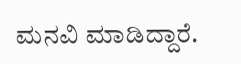ಮನವಿ ಮಾಡಿದ್ದಾರೆ.